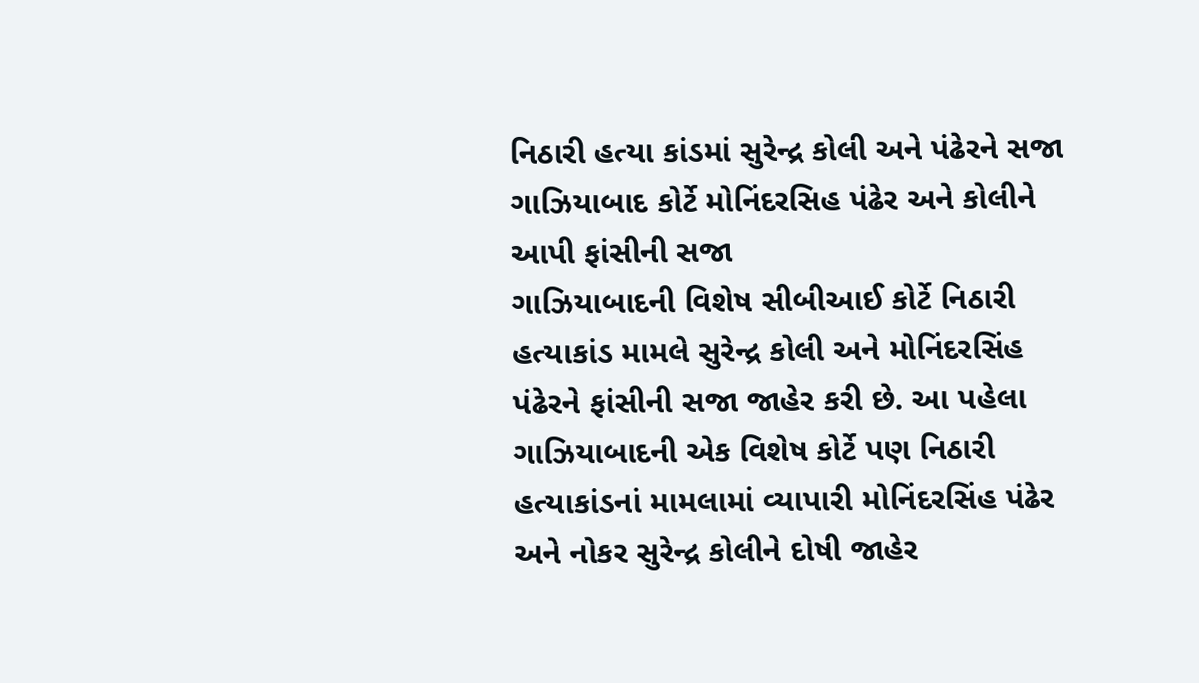નિઠારી હત્યા કાંડમાં સુરેન્દ્ર કોલી અને પંઢેરને સજા
ગાઝિયાબાદ કોર્ટે મોનિંદરસિહ પંઢેર અને કોલીને આપી ફાંસીની સજા
ગાઝિયાબાદની વિશેષ સીબીઆઈ કોર્ટે નિઠારી હત્યાકાંડ મામલે સુરેન્દ્ર કોલી અને મોનિંદરસિંહ પંઢેરને ફાંસીની સજા જાહેર કરી છે. આ પહેલા ગાઝિયાબાદની એક વિશેષ કોર્ટે પણ નિઠારી હત્યાકાંડનાં મામલામાં વ્યાપારી મોનિંદરસિંહ પંઢેર અને નોકર સુરેન્દ્ર કોલીને દોષી જાહેર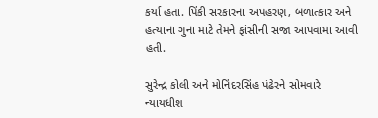કર્યા હતા. પિંકી સરકારના અપહરણ, બળાત્કાર અને હત્યાના ગુના માટે તેમને ફાંસીની સજા આપવામા આવી હતી.

સુરેન્દ્ર કોલી અને મોનિંદરસિંહ પંઢેરને સોમવારે ન્યાયધીશ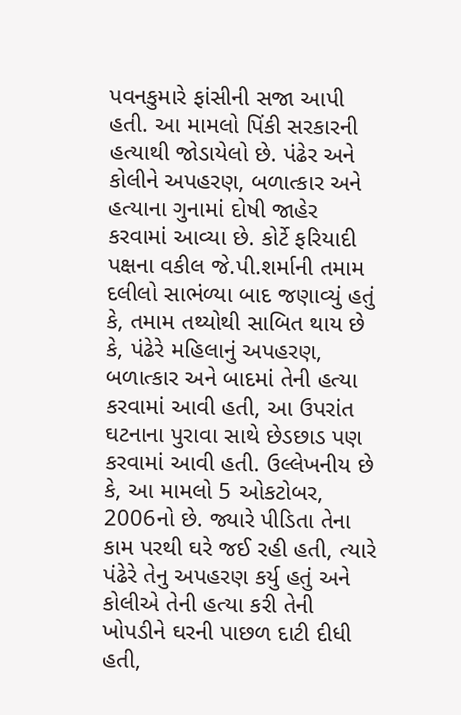પવનકુમારે ફાંસીની સજા આપી હતી. આ મામલો પિંકી સરકારની હત્યાથી જોડાયેલો છે. પંઢેર અને કોલીને અપહરણ, બળાત્કાર અને હત્યાના ગુનામાં દોષી જાહેર કરવામાં આવ્યા છે. કોર્ટે ફરિયાદી પક્ષના વકીલ જે.પી.શર્માની તમામ દલીલો સાભંળ્યા બાદ જણાવ્યું હતું કે, તમામ તથ્યોથી સાબિત થાય છે કે, પંઢેરે મહિલાનું અપહરણ, બળાત્કાર અને બાદમાં તેની હત્યા કરવામાં આવી હતી, આ ઉપરાંત ઘટનાના પુરાવા સાથે છેડછાડ પણ કરવામાં આવી હતી. ઉલ્લેખનીય છે કે, આ મામલો 5 ઓકટોબર, 2006નો છે. જ્યારે પીડિતા તેના કામ પરથી ઘરે જઈ રહી હતી, ત્યારે પંઢેરે તેનુ અપહરણ કર્યુ હતું અને કોલીએ તેની હત્યા કરી તેની ખોપડીને ઘરની પાછળ દાટી દીધી હતી,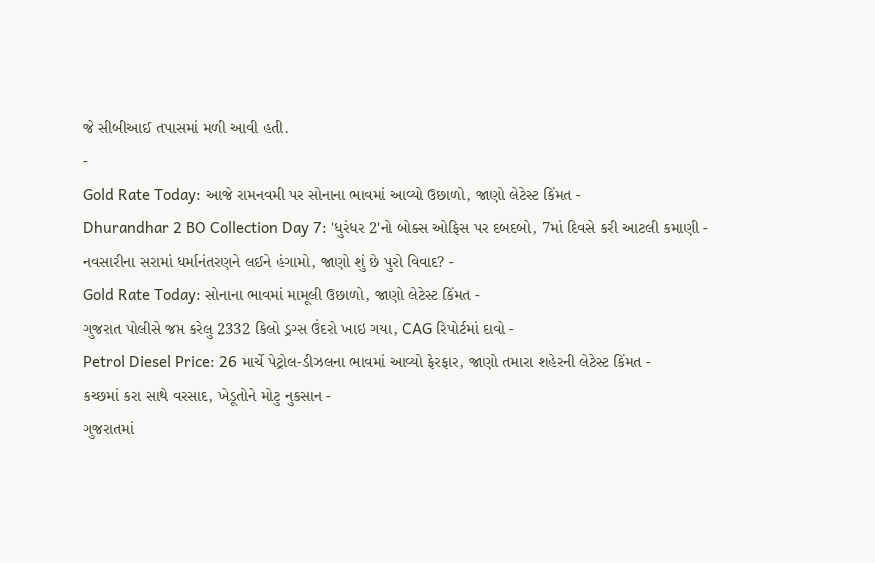જે સીબીઆઈ તપાસમાં મળી આવી હતી.
-
Gold Rate Today: આજે રામનવમી પર સોનાના ભાવમાં આવ્યો ઉછાળો, જાણો લેટેસ્ટ કિંમત -
Dhurandhar 2 BO Collection Day 7: 'ધુરંધર 2'નો બોક્સ ઓફિસ પર દબદબો, 7માં દિવસે કરી આટલી કમાણી -
નવસારીના સરામાં ધર્માનંતરણને લઈને હંગામો, જાણો શું છે પુરો વિવાદ? -
Gold Rate Today: સોનાના ભાવમાં મામૂલી ઉછાળો, જાણો લેટેસ્ટ કિંમત -
ગુજરાત પોલીસે જપ્ત કરેલુ 2332 કિલો ડ્રગ્સ ઉંદરો ખાઇ ગયા, CAG રિપોર્ટમાં દાવો -
Petrol Diesel Price: 26 માર્ચે પેટ્રોલ-ડીઝલના ભાવમાં આવ્યો ફેરફાર, જાણો તમારા શહેરની લેટેસ્ટ કિંમત -
કચ્છમાં કરા સાથે વરસાદ, ખેડૂતોને મોટુ નુકસાન -
ગુજરાતમાં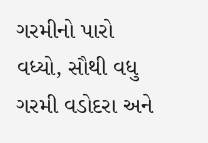ગરમીનો પારો વધ્યો, સૌથી વધુ ગરમી વડોદરા અને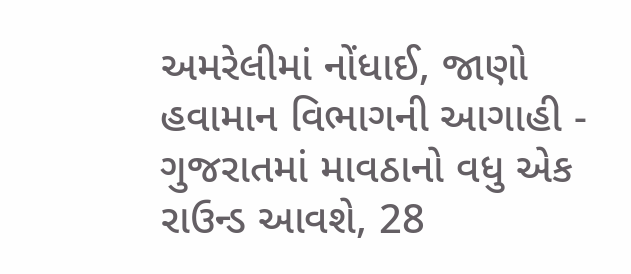અમરેલીમાં નોંધાઈ, જાણો હવામાન વિભાગની આગાહી -
ગુજરાતમાં માવઠાનો વધુ એક રાઉન્ડ આવશે, 28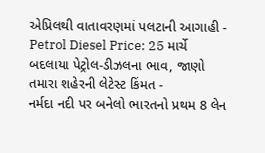એપ્રિલથી વાતાવરણમાં પલટાની આગાહી -
Petrol Diesel Price: 25 માર્ચે બદલાયા પેટ્રોલ-ડીઝલના ભાવ, જાણો તમારા શહેરની લેટેસ્ટ કિંમત -
નર્મદા નદી પર બનેલો ભારતનો પ્રથમ 8 લેન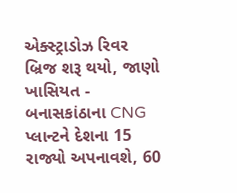એક્સ્ટ્રાડોઝ રિવર બ્રિજ શરૂ થયો, જાણો ખાસિયત -
બનાસકાંઠાના CNG પ્લાન્ટને દેશના 15 રાજ્યો અપનાવશે, 60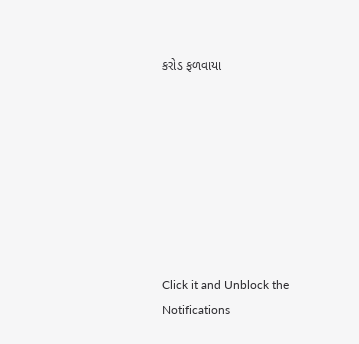કરોડ ફળવાયા








Click it and Unblock the Notifications